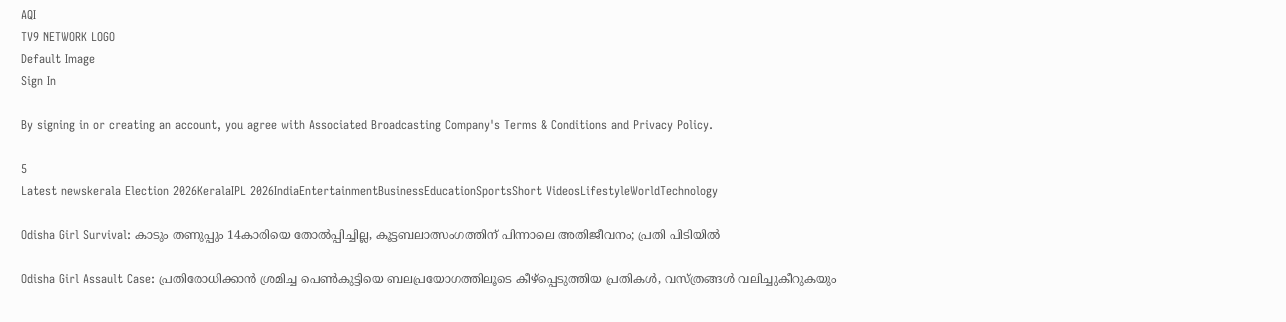AQI
TV9 NETWORK LOGO
Default Image
Sign In

By signing in or creating an account, you agree with Associated Broadcasting Company's Terms & Conditions and Privacy Policy.

5
Latest newskerala Election 2026KeralaIPL 2026IndiaEntertainmentBusinessEducationSportsShort VideosLifestyleWorldTechnology

Odisha Girl Survival: കാടും തണുപ്പും 14കാരിയെ തോൽപ്പിച്ചില്ല, കൂട്ടബലാത്സംഗത്തിന് പിന്നാലെ അതിജീവനം; പ്രതി പിടിയിൽ

Odisha Girl Assault Case: പ്രതിരോധിക്കാൻ ശ്രമിച്ച പെൺകുട്ടിയെ ബലപ്രയോഗത്തിലൂടെ കീഴ്പ്പെടുത്തിയ പ്രതികൾ, വസ്ത്രങ്ങൾ വലിച്ചുകീറുകയും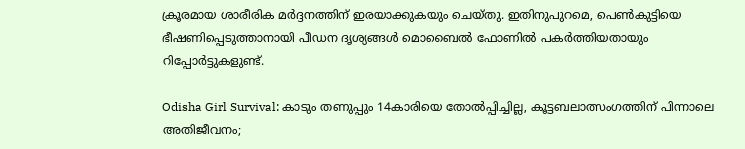ക്രൂരമായ ശാരീരിക മർദ്ദനത്തിന് ഇരയാക്കുകയും ചെയ്തു. ഇതിനുപുറമെ, പെൺകുട്ടിയെ ഭീഷണിപ്പെടുത്താനായി പീഡന ദൃശ്യങ്ങൾ മൊബൈൽ ഫോണിൽ പകർത്തിയതായും റിപ്പോർട്ടുകളുണ്ട്.

Odisha Girl Survival: കാടും തണുപ്പും 14കാരിയെ തോൽപ്പിച്ചില്ല, കൂട്ടബലാത്സംഗത്തിന് പിന്നാലെ അതിജീവനം;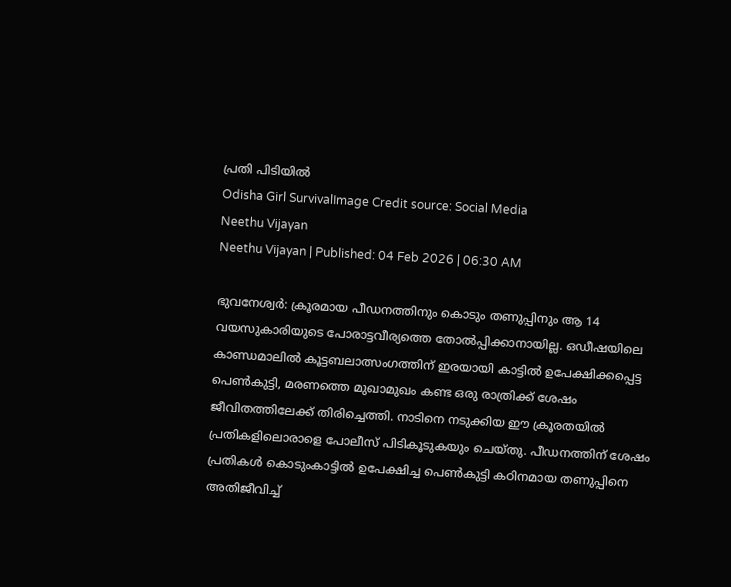പ്രതി പിടിയിൽ
Odisha Girl SurvivalImage Credit source: Social Media
Neethu Vijayan
Neethu Vijayan | Published: 04 Feb 2026 | 06:30 AM

ഭുവനേശ്വർ: ക്രൂരമായ പീഡനത്തിനും കൊടും തണുപ്പിനും ആ 14 വയസുകാരിയുടെ പോരാട്ടവീര്യത്തെ തോൽപ്പിക്കാനായില്ല. ഒഡീഷയിലെ കാണ്ഡമാലിൽ കൂട്ടബലാത്സംഗത്തിന് ഇരയായി കാട്ടിൽ ഉപേക്ഷിക്കപ്പെട്ട പെൺകുട്ടി, മരണത്തെ മുഖാമുഖം കണ്ട ഒരു രാത്രിക്ക് ശേഷം ജീവിതത്തിലേക്ക് തിരിച്ചെത്തി. നാടിനെ നടുക്കിയ ഈ ക്രൂരതയിൽ പ്രതികളിലൊരാളെ പോലീസ് പിടികൂടുകയും ചെയ്തു. പീഡനത്തിന് ശേഷം പ്രതികൾ കൊടുംകാട്ടിൽ ഉപേക്ഷിച്ച പെൺകുട്ടി കഠിനമായ തണുപ്പിനെ അതിജീവിച്ച്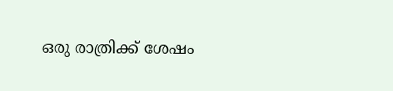ഒരു രാത്രിക്ക് ശേഷം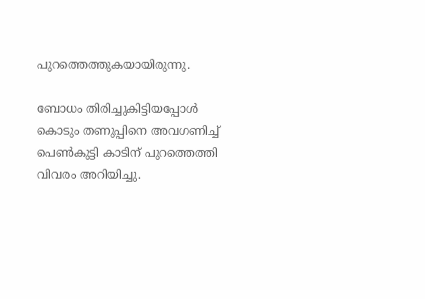പുറത്തെത്തുകയായിരുന്നു.

ബോധം തിരിച്ചുകിട്ടിയപ്പോൾ കൊടും തണുപ്പിനെ അവഗണിച്ച് പെൺകുട്ടി കാടിന് പുറത്തെത്തി വിവരം അറിയിച്ചു.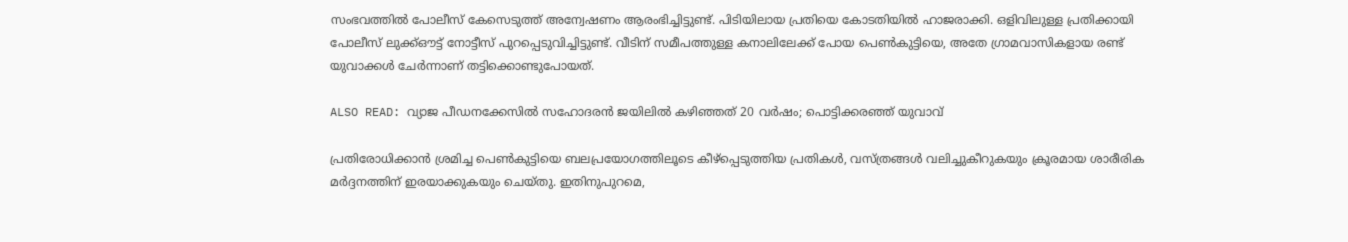സംഭവത്തിൽ പോലീസ് കേസെടുത്ത് അന്വേഷണം ആരംഭിച്ചിട്ടുണ്ട്. പിടിയിലായ പ്രതിയെ കോടതിയിൽ ഹാജരാക്കി. ഒളിവിലുള്ള പ്രതിക്കായി പോലീസ് ലുക്ക്ഔട്ട് നോട്ടീസ് പുറപ്പെടുവിച്ചിട്ടുണ്ട്. വീടിന് സമീപത്തുള്ള കനാലിലേക്ക് പോയ പെൺകുട്ടിയെ, അതേ ഗ്രാമവാസികളായ രണ്ട് യുവാക്കൾ ചേർന്നാണ് തട്ടിക്കൊണ്ടുപോയത്.

ALSO READ: വ്യാജ പീഡനക്കേസില്‍ സഹോദരന്‍ ജയിലില്‍ കഴിഞ്ഞത് 20 വര്‍ഷം; പൊട്ടിക്കരഞ്ഞ് യുവാവ്‌

പ്രതിരോധിക്കാൻ ശ്രമിച്ച പെൺകുട്ടിയെ ബലപ്രയോഗത്തിലൂടെ കീഴ്പ്പെടുത്തിയ പ്രതികൾ, വസ്ത്രങ്ങൾ വലിച്ചുകീറുകയും ക്രൂരമായ ശാരീരിക മർദ്ദനത്തിന് ഇരയാക്കുകയും ചെയ്തു. ഇതിനുപുറമെ,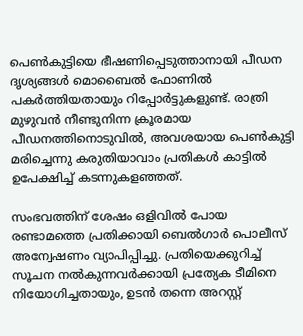പെൺകുട്ടിയെ ഭീഷണിപ്പെടുത്താനായി പീഡന ദൃശ്യങ്ങൾ മൊബൈൽ ഫോണിൽ പകർത്തിയതായും റിപ്പോർട്ടുകളുണ്ട്. രാത്രി മുഴുവൻ നീണ്ടുനിന്ന ക്രൂരമായ പീഡനത്തിനൊടുവിൽ, അവശയായ പെൺകുട്ടി മരിച്ചെന്നു കരുതിയാവാം പ്രതികൾ കാട്ടിൽ ഉപേക്ഷിച്ച് കടന്നുകളഞ്ഞത്.

സംഭവത്തിന് ശേഷം ഒളിവിൽ പോയ രണ്ടാമത്തെ പ്രതിക്കായി ബെൽഗാർ പൊലീസ് അന്വേഷണം വ്യാപിപ്പിച്ചു. പ്രതിയെക്കുറിച്ച് സൂചന നൽകുന്നവർക്കായി പ്രത്യേക ടീമിനെ നിയോഗിച്ചതായും, ഉടൻ തന്നെ അറസ്റ്റ്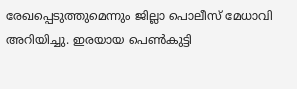രേഖപ്പെടുത്തുമെന്നും ജില്ലാ പൊലീസ് മേധാവി അറിയിച്ചു. ഇരയായ പെൺകുട്ടി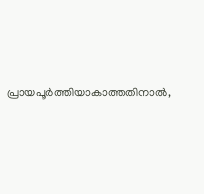പ്രായപൂർത്തിയാകാത്തതിനാൽ,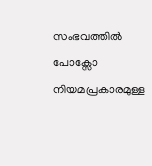സംഭവത്തിൽ പോക്സോ നിയമപ്രകാരമുള്ള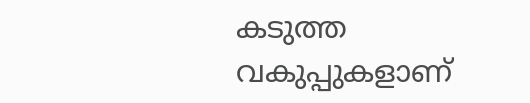കടുത്ത വകുപ്പുകളാണ്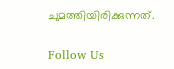ചുമത്തിയിരിക്കുന്നത്.

Follow Us